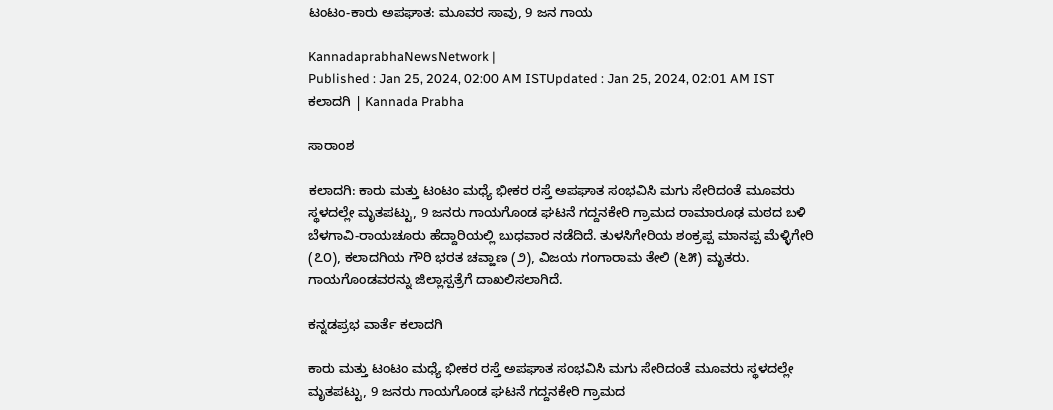ಟಂಟಂ-ಕಾರು ಅಪಘಾತ: ಮೂವರ ಸಾವು, 9 ಜನ ಗಾಯ

KannadaprabhaNewsNetwork |
Published : Jan 25, 2024, 02:00 AM ISTUpdated : Jan 25, 2024, 02:01 AM IST
ಕಲಾದಗಿ | Kannada Prabha

ಸಾರಾಂಶ

ಕಲಾದಗಿ: ಕಾರು ಮತ್ತು ಟಂಟಂ ಮಧ್ಯೆ ಭೀಕರ ರಸ್ತೆ ಅಪಘಾತ ಸಂಭವಿಸಿ ಮಗು ಸೇರಿದಂತೆ ಮೂವರು ಸ್ಥಳದಲ್ಲೇ ಮೃತಪಟ್ಟು, 9 ಜನರು ಗಾಯಗೊಂಡ ಘಟನೆ ಗದ್ದನಕೇರಿ ಗ್ರಾಮದ ರಾಮಾರೂಢ ಮಠದ ಬಳಿ ಬೆಳಗಾವಿ-ರಾಯಚೂರು ಹೆದ್ದಾರಿಯಲ್ಲಿ ಬುಧವಾರ ನಡೆದಿದೆ. ತುಳಸಿಗೇರಿಯ ಶಂಕ್ರಪ್ಪ ಮಾನಪ್ಪ ಮೆಳ್ಳಿಗೇರಿ (೭೦), ಕಲಾದಗಿಯ ಗೌರಿ ಭರತ ಚವ್ಹಾಣ (೨), ವಿಜಯ ಗಂಗಾರಾಮ ತೇಲಿ (೬೫) ಮೃತರು. ಗಾಯಗೊಂಡವರನ್ನು ಜಿಲ್ಲಾಸ್ಪತ್ರೆಗೆ ದಾಖಲಿಸಲಾಗಿದೆ.

ಕನ್ನಡಪ್ರಭ ವಾರ್ತೆ ಕಲಾದಗಿ

ಕಾರು ಮತ್ತು ಟಂಟಂ ಮಧ್ಯೆ ಭೀಕರ ರಸ್ತೆ ಅಪಘಾತ ಸಂಭವಿಸಿ ಮಗು ಸೇರಿದಂತೆ ಮೂವರು ಸ್ಥಳದಲ್ಲೇ ಮೃತಪಟ್ಟು, 9 ಜನರು ಗಾಯಗೊಂಡ ಘಟನೆ ಗದ್ದನಕೇರಿ ಗ್ರಾಮದ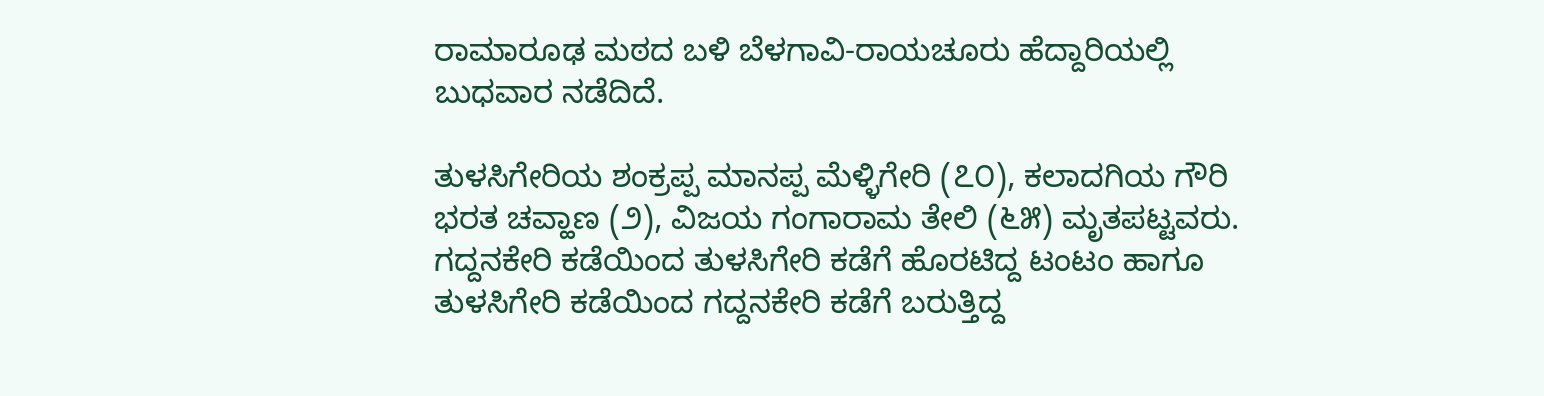ರಾಮಾರೂಢ ಮಠದ ಬಳಿ ಬೆಳಗಾವಿ-ರಾಯಚೂರು ಹೆದ್ದಾರಿಯಲ್ಲಿ ಬುಧವಾರ ನಡೆದಿದೆ.

ತುಳಸಿಗೇರಿಯ ಶಂಕ್ರಪ್ಪ ಮಾನಪ್ಪ ಮೆಳ್ಳಿಗೇರಿ (೭೦), ಕಲಾದಗಿಯ ಗೌರಿ ಭರತ ಚವ್ಹಾಣ (೨), ವಿಜಯ ಗಂಗಾರಾಮ ತೇಲಿ (೬೫) ಮೃತಪಟ್ಟವರು. ಗದ್ದನಕೇರಿ ಕಡೆಯಿಂದ ತುಳಸಿಗೇರಿ ಕಡೆಗೆ ಹೊರಟಿದ್ದ ಟಂಟಂ ಹಾಗೂ ತುಳಸಿಗೇರಿ ಕಡೆಯಿಂದ ಗದ್ದನಕೇರಿ ಕಡೆಗೆ ಬರುತ್ತಿದ್ದ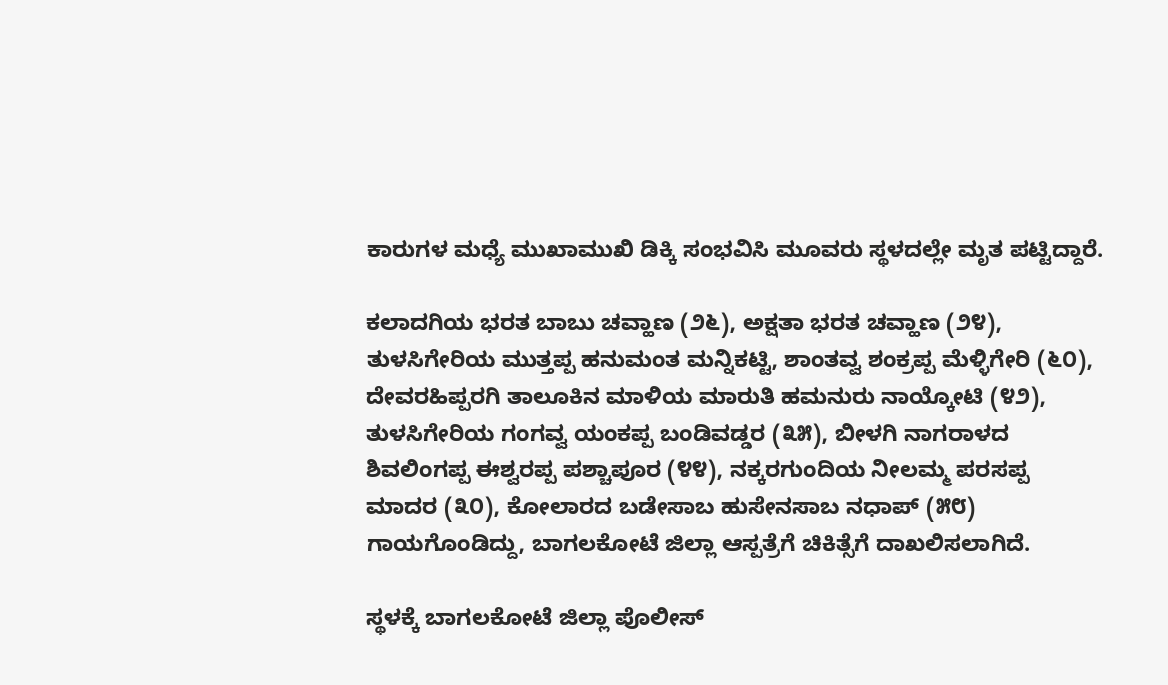ಕಾರುಗಳ ಮಧ್ಯೆ ಮುಖಾಮುಖಿ ಡಿಕ್ಕಿ ಸಂಭವಿಸಿ ಮೂವರು ಸ್ಥಳದಲ್ಲೇ ಮೃತ ಪಟ್ಟಿದ್ದಾರೆ.

ಕಲಾದಗಿಯ ಭರತ ಬಾಬು ಚವ್ಹಾಣ (೨೬), ಅಕ್ಷತಾ ಭರತ ಚವ್ಹಾಣ (೨೪), ತುಳಸಿಗೇರಿಯ ಮುತ್ತಪ್ಪ ಹನುಮಂತ ಮನ್ನಿಕಟ್ಟಿ, ಶಾಂತವ್ವ ಶಂಕ್ರಪ್ಪ ಮೆಳ್ಳಿಗೇರಿ (೬೦), ದೇವರಹಿಪ್ಪರಗಿ ತಾಲೂಕಿನ ಮಾಳಿಯ ಮಾರುತಿ ಹಮನುರು ನಾಯ್ಕೋಟಿ (೪೨), ತುಳಸಿಗೇರಿಯ ಗಂಗವ್ವ ಯಂಕಪ್ಪ ಬಂಡಿವಡ್ಡರ (೩೫), ಬೀಳಗಿ ನಾಗರಾಳದ ಶಿವಲಿಂಗಪ್ಪ ಈಶ್ವರಪ್ಪ ಪಶ್ಚಾಪೂರ (೪೪), ನಕ್ಕರಗುಂದಿಯ ನೀಲಮ್ಮ ಪರಸಪ್ಪ ಮಾದರ (೩೦), ಕೋಲಾರದ ಬಡೇಸಾಬ ಹುಸೇನಸಾಬ ನಧಾಪ್ (೫೮) ಗಾಯಗೊಂಡಿದ್ದು, ಬಾಗಲಕೋಟೆ ಜಿಲ್ಲಾ ಆಸ್ಪತ್ರೆಗೆ ಚಿಕಿತ್ಸೆಗೆ ದಾಖಲಿಸಲಾಗಿದೆ.

ಸ್ಥಳಕ್ಕೆ ಬಾಗಲಕೋಟೆ ಜಿಲ್ಲಾ ಪೊಲೀಸ್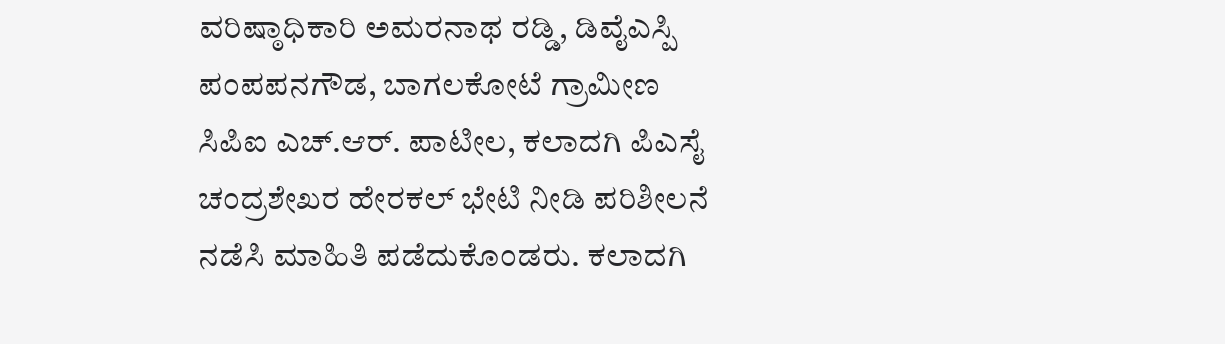ವರಿಷ್ಠಾಧಿಕಾರಿ ಅಮರನಾಥ ರಡ್ಡಿ, ಡಿವೈಎಸ್ಪಿ ಪಂಪಪನಗೌಡ, ಬಾಗಲಕೋಟೆ ಗ್ರಾಮೀಣ ಸಿಪಿಐ ಎಚ್.ಆರ್. ಪಾಟೀಲ, ಕಲಾದಗಿ ಪಿಎಸೈ ಚಂದ್ರಶೇಖರ ಹೇರಕಲ್ ಭೇಟಿ ನೀಡಿ ಪರಿಶೀಲನೆ ನಡೆಸಿ ಮಾಹಿತಿ ಪಡೆದುಕೊಂಡರು. ಕಲಾದಗಿ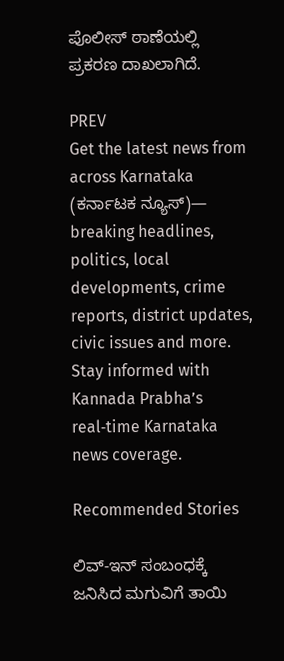ಪೊಲೀಸ್ ಠಾಣೆಯಲ್ಲಿ ಪ್ರಕರಣ ದಾಖಲಾಗಿದೆ.

PREV
Get the latest news from across Karnataka (ಕರ್ನಾಟಕ ನ್ಯೂಸ್)— breaking headlines, politics, local developments, crime reports, district updates, civic issues and more. Stay informed with Kannada Prabha’s real‑time Karnataka news coverage.

Recommended Stories

ಲಿವ್‌-ಇನ್‌ ಸಂಬಂಧಕ್ಕೆ ಜನಿಸಿದ ಮಗುವಿಗೆ ತಾಯಿ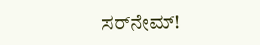ಸರ್‌ನೇಮ್‌!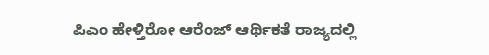ಪಿಎಂ ಹೇಳ್ತಿರೋ ಆರೆಂಜ್‌ ಆರ್ಥಿಕತೆ ರಾಜ್ಯದಲ್ಲಿ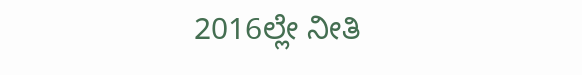2016ಲ್ಲೇ ನೀತಿ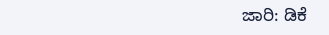ಜಾರಿ: ಡಿಕೆ